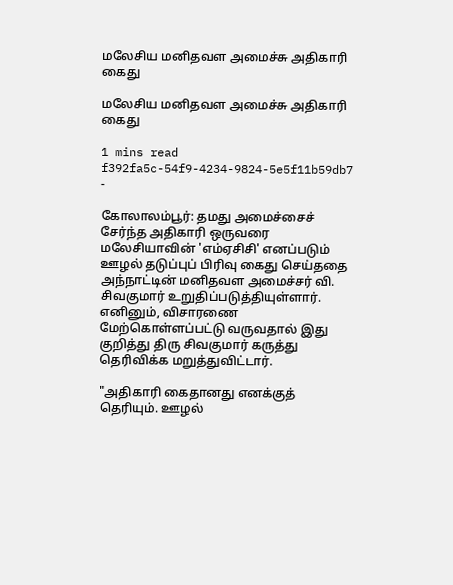மலேசிய மனிதவள அமைச்சு அதிகாரி கைது

மலேசிய மனிதவள அமைச்சு அதிகாரி கைது

1 mins read
f392fa5c-54f9-4234-9824-5e5f11b59db7
-

கோலாலம்பூர்: தமது அமைச்சைச் சேர்ந்த அதிகாரி ஒருவரை மலேசியாவின் 'எம்ஏசிசி' எனப்படும் ஊழல் தடுப்புப் பிரிவு கைது செய்ததை அந்நாட்டின் மனிதவள அமைச்சர் வி. சிவகுமார் உறுதிப்படுத்தியுள்ளார். எனினும், விசாரணை மேற்கொள்ளப்பட்டு வருவதால் இது குறித்து திரு சிவகுமார் கருத்து தெரிவிக்க மறுத்துவிட்டார்.

"அதிகாரி கைதானது எனக்குத் தெரியும். ஊழல்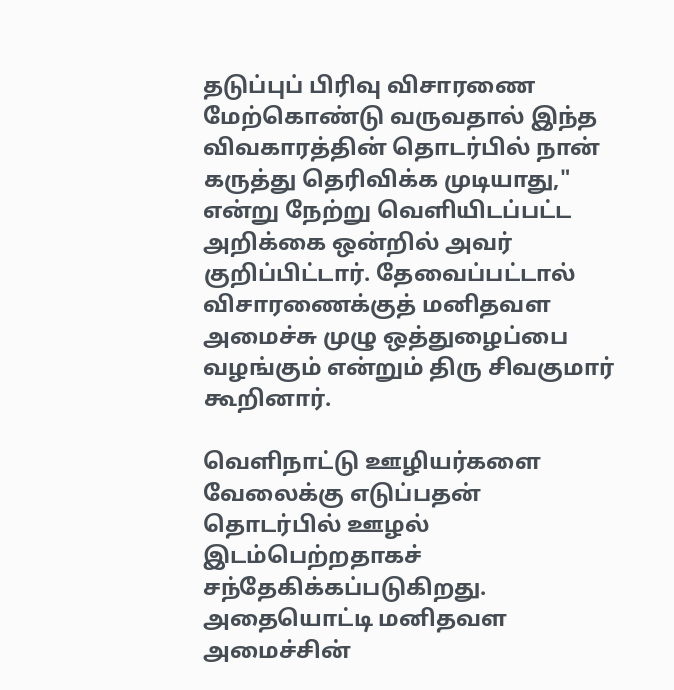தடுப்புப் பிரிவு விசாரணை மேற்கொண்டு வருவதால் இந்த விவகாரத்தின் தொடர்பில் நான் கருத்து தெரிவிக்க முடியாது," என்று நேற்று வெளியிடப்பட்ட அறிக்கை ஒன்றில் அவர் குறிப்பிட்டார். தேவைப்பட்டால் விசாரணைக்குத் மனிதவள அமைச்சு முழு ஒத்துழைப்பை வழங்கும் என்றும் திரு சிவகுமார் கூறினார்.

வெளிநாட்டு ஊழியர்களை வேலைக்கு எடுப்பதன் தொடர்பில் ஊழல் இடம்பெற்றதாகச் சந்தேகிக்கப்படுகிறது. அதையொட்டி மனிதவள அமைச்சின்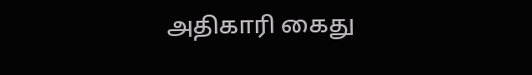அதிகாரி கைது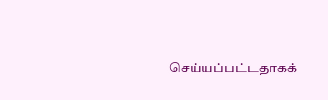செய்யப்பட்டதாகக்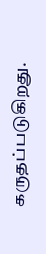கருதப்படுகிறது.